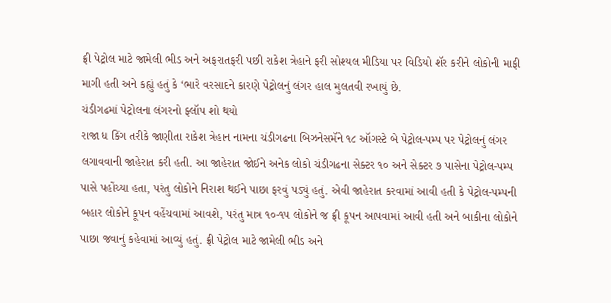ફ્રી પેટ્રોલ માટે જામેલી ભીડ અને અફરાતફરી પછી રાકેશ ત્રેહાને ફરી સોશ્યલ મીડિયા પર વિડિયો શૅર કરીને લોકોની માફી માગી હતી અને કહ્યું હતું કે ‘ભારે વરસાદને કારણે પેટ્રોલનું લંગર હાલ મુલતવી રખાયું છે.
ચંડીગઢમાં પેટ્રોલના લંગરનો ફ્લૉપ શો થયો
રાજા ધ કિંગ તરીકે જાણીતા રાકેશ ત્રેહાન નામના ચંડીગઢના બિઝનેસમૅને ૧૮ ઑગસ્ટે બે પેટ્રોલ-પમ્પ પર પેટ્રોલનું લંગર લગાવવાની જાહેરાત કરી હતી. આ જાહેરાત જોઈને અનેક લોકો ચંડીગઢના સેક્ટર ૧૦ અને સેક્ટર ૭ પાસેના પેટ્રોલ-પમ્પ પાસે પહોંચ્યા હતા, પરંતુ લોકોને નિરાશ થઈને પાછા ફરવું પડ્યું હતું. એવી જાહેરાત કરવામાં આવી હતી કે પેટ્રોલ-પમ્પની બહાર લોકોને કૂપન વહેંચવામાં આવશે, પરંતુ માત્ર ૧૦-૧૫ લોકોને જ ફ્રી કૂપન આપવામાં આવી હતી અને બાકીના લોકોને પાછા જવાનું કહેવામાં આવ્યું હતું. ફ્રી પેટ્રોલ માટે જામેલી ભીડ અને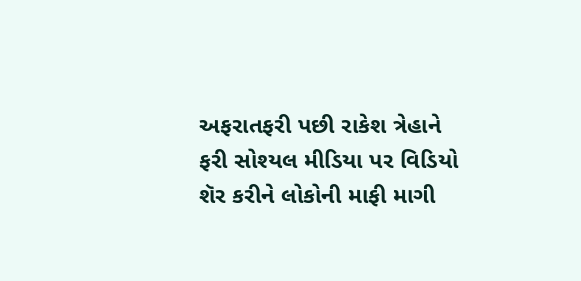અફરાતફરી પછી રાકેશ ત્રેહાને ફરી સોશ્યલ મીડિયા પર વિડિયો શૅર કરીને લોકોની માફી માગી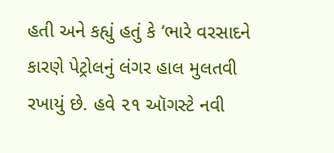હતી અને કહ્યું હતું કે ‘ભારે વરસાદને કારણે પેટ્રોલનું લંગર હાલ મુલતવી રખાયું છે. હવે ૨૧ ઑગસ્ટે નવી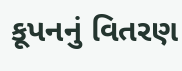કૂપનનું વિતરણ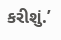કરીશું.’